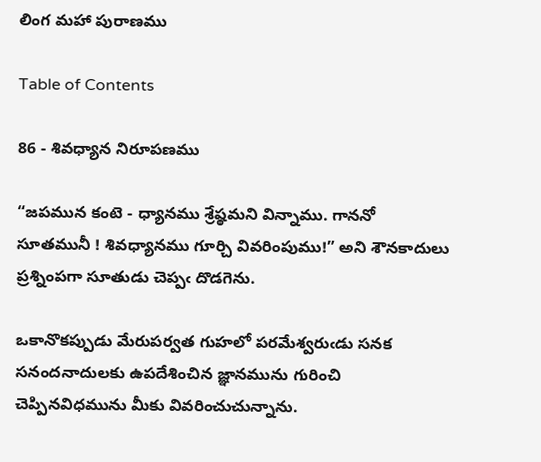లింగ మహా పురాణము

Table of Contents

86 - శివధ్యాన నిరూపణము

“జపమున కంటె - ధ్యానము శ్రేష్ఠమని విన్నాము. గాననో సూతమునీ ! శివధ్యానము గూర్చి వివరింపుము!” అని శౌనకాదులు ప్రశ్నింపగా సూతుడు చెప్పఁ దొడగెను.

ఒకానొకప్పుడు మేరుపర్వత గుహలో పరమేశ్వరుఁడు సనక సనందనాదులకు ఉపదేశించిన జ్ఞానమును గురించి చెప్పినవిధమును మీకు వివరించుచున్నాను.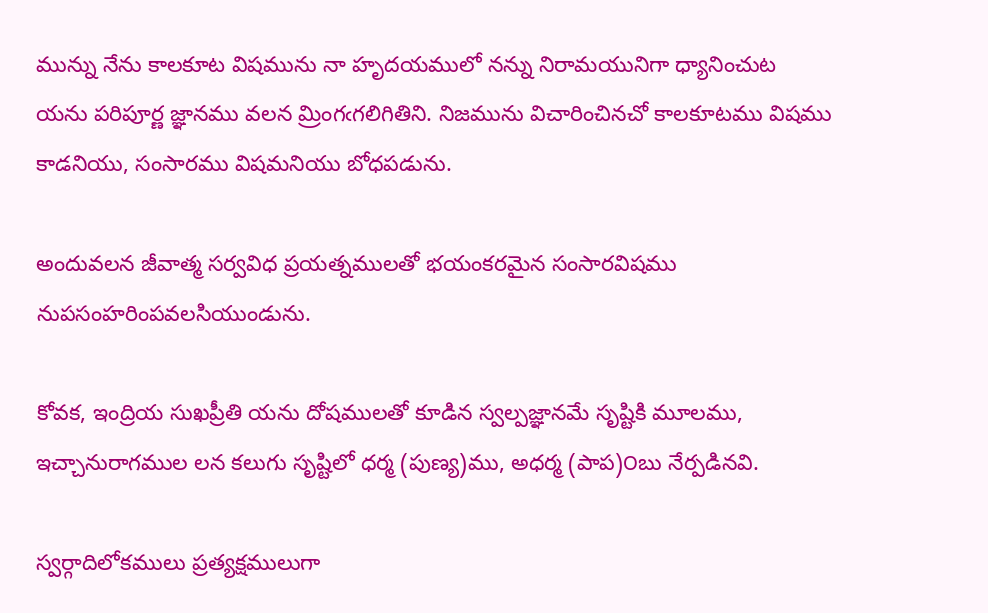మున్ను నేను కాలకూట విషమును నా హృదయములో నన్ను నిరామయునిగా ధ్యానించుట యను పరిపూర్ణ జ్ఞానము వలన మ్రింగఁగలిగితిని. నిజమును విచారించినచో కాలకూటము విషము కాడనియు, సంసారము విషమనియు బోధపడును.

అందువలన జీవాత్మ సర్వవిధ ప్రయత్నములతో భయంకరమైన సంసారవిషము
నుపసంహరింపవలసియుండును.

కోవక, ఇంద్రియ సుఖప్రీతి యను దోషములతో కూడిన స్వల్పజ్ఞానమే సృష్టికి మూలము, ఇచ్చానురాగముల లన కలుగు సృష్టిలో ధర్మ (పుణ్య)ము, అధర్మ (పాప)౦బు నేర్పడినవి.

స్వర్గాదిలోకములు ప్రత్యక్షములుగా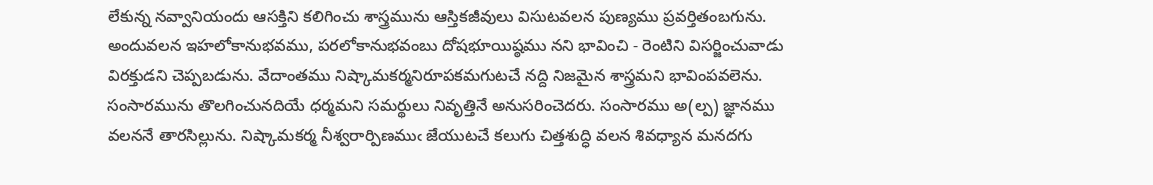లేకున్న నవ్వానియందు ఆసక్తిని కలిగించు శాస్త్రమును ఆస్తికజీవులు విసుటవలన పుణ్యము ప్రవర్తితంబగును. అందువలన ఇహలోకానుభవము, పరలోకానుభవంబు దోషభూయిష్ఠము నని భావించి - రెంటిని విసర్జించువాడు విరక్తుడని చెప్పబడును. వేదాంతము నిష్కామకర్మనిరూపకమగుటచే నద్ది నిజమైన శాస్త్రమని భావింపవలెను. సంసారమును తొలగించునదియే ధర్మమని సమర్థులు నివృత్తినే అనుసరించెదరు. సంసారము అ(ల్ప) జ్ఞానము వలననే తారసిల్లును. నిష్కామకర్మ నీశ్వరార్పిణముఁ జేయుటచే కలుగు చిత్తశుద్ధి వలన శివధ్యాన మనదగు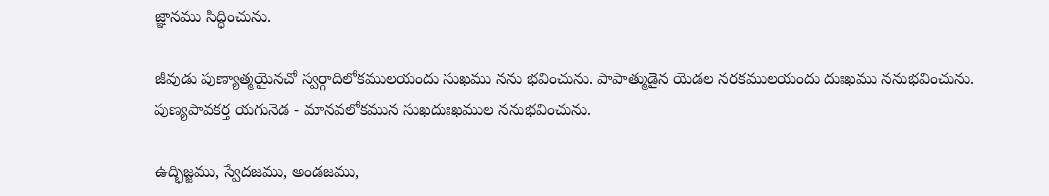జ్ఞానము సిద్ధించును.

జీవుడు పుణ్యాత్మయైనచో స్వర్గాదిలోకములయందు సుఖము నను భవించును. పాపాత్ముడైన యెడల నరకములయందు దుఃఖము ననుభవించును. పుణ్యపావకర్త యగునెడ - మానవలోకమున సుఖదుఃఖముల ననుభవించును.

ఉద్భిజ్జము, స్వేదజము, అండజము,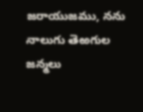జరాయుజము, నను నాలుగు తెఱగుల జన్మలు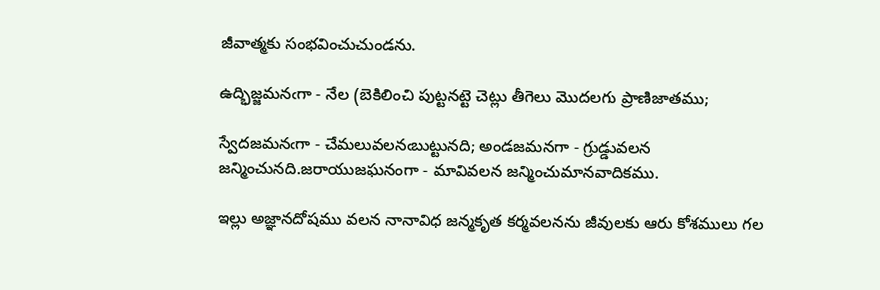జీవాత్మకు సంభవించుచుండను.

ఉద్భిజ్జమనఁగా - నేల (బెకిలించి పుట్టనట్టె చెట్లు తీగెలు మొదలగు ప్రాణిజాతము;

స్వేదజమనఁగా - చేమలువలనఁబుట్టునది; అండజమనగా - గ్రుడ్డువలన జన్మించునది.జరాయుజఘనంగా - మావివలన జన్మించుమానవాదికము.

ఇల్లు అజ్ఞానదోషము వలన నానావిధ జన్మకృత కర్మవలనను జీవులకు ఆరు కోశములు గల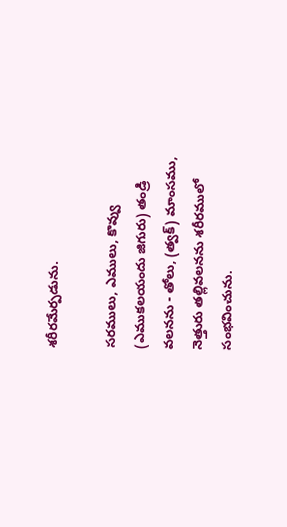శరీరమేర్పడును.

సరములు, ఎములు, కొవ్వు (ఎముకలయందు జిగురు) తండ్రి వలనను - తోలు, (త్వక్) మాంసము, నెత్తురు తల్లివలనను శరీరములో సంభవించును.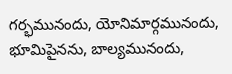గర్భమునందు, యోనిమార్గమునందు, భూమిపైనను, బాల్యమునందు,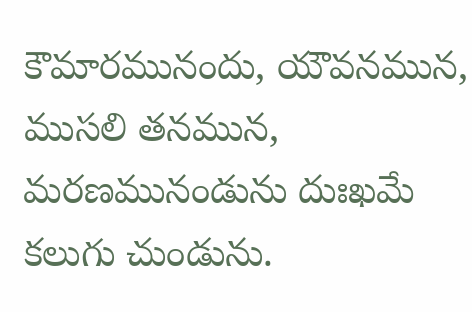కౌమారమునందు, యౌవనమున, ముసలి తనమున, మరణమునండును దుఃఖమే కలుగు చుండును.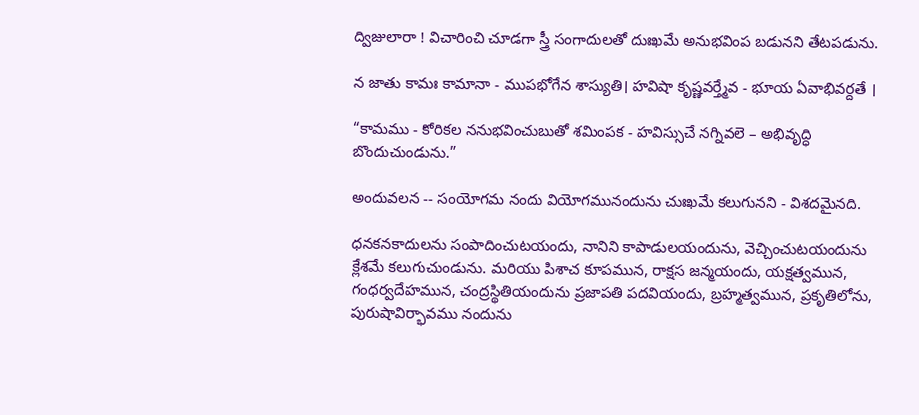ద్విజులారా ! విచారించి చూడగా స్త్రీ సంగాదులతో దుఃఖమే అనుభవింప బడునని తేటపడును.

న జాతు కామః కామానా - ముపభోగేన శాస్యుతి। హవిషా కృష్ణవర్త్మేవ - భూయ ఏవాభివర్దతే ।

“కామము - కోరికల ననుభవించుబుతో శమింపక - హవిస్సుచే నగ్నివలె – అభివృద్ధి బొందుచుండును.”

అందువలన -- సంయోగమ నందు వియోగమునందును చుఃఖమే కలుగునని - విశదమైనది.

ధనకనకాదులను సంపాదించుటయందు, నానిని కాపాడులయందును, వెచ్చించుటయందును క్లేశమే కలుగుచుండును. మరియు పిశాచ కూపమున, రాక్షస జన్మయందు, యక్షత్వమున, గంధర్వదేహమున, చంద్రస్థితియందును ప్రజాపతి పదవియందు, బ్రహ్మత్వమున, ప్రకృతిలోను, పురుషావిర్భావము నందును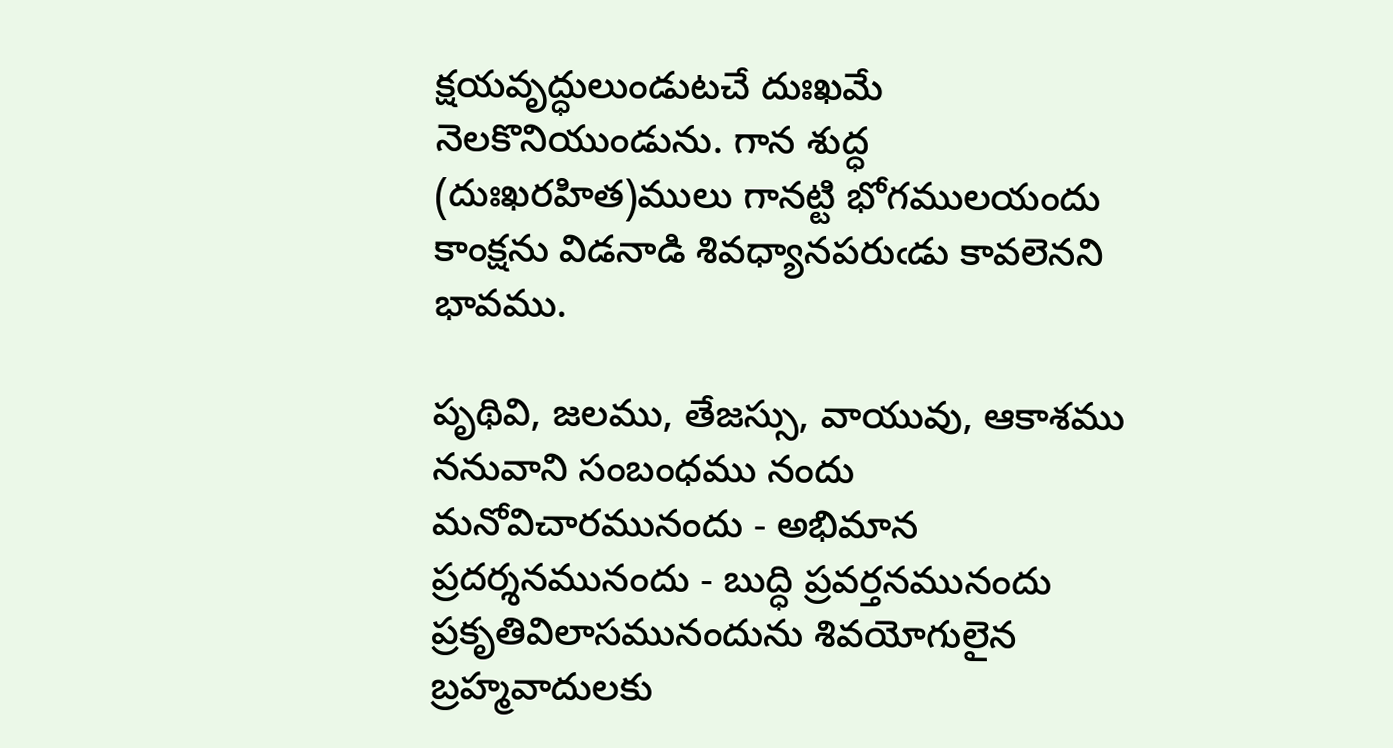క్షయవృద్ధులుండుటచే దుఃఖమే నెలకొనియుండును. గాన శుద్ధ (దుఃఖరహిత)ములు గానట్టి భోగములయందు కాంక్షను విడనాడి శివధ్యానపరుఁడు కావలెనని భావము.

పృథివి, జలము, తేజస్సు, వాయువు, ఆకాశము ననువాని సంబంధము నందు  మనోవిచారమునందు - అభిమాన ప్రదర్శనమునందు - బుద్ధి ప్రవర్తనమునందు ప్రకృతివిలాసమునందును శివయోగులైన బ్రహ్మవాదులకు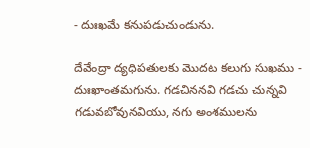- దుఃఖమే కనుపడుచుండును.

దేవేంద్రా ద్యధిపతులకు మొదట కలుగు సుఖము - దుఃఖాంతమగును. గడచిననవి గడచు చున్నవి గడువబోవునవియు, నగు అంశములను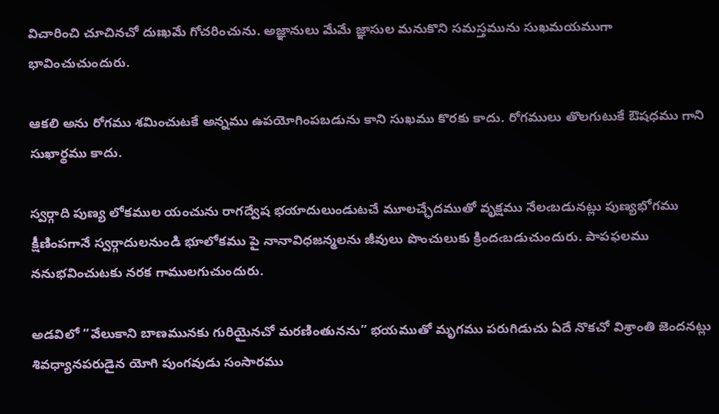విచారించి చూచినచో దుఃఖమే గోచరించును. అజ్ఞానులు మేమే జ్ఞాసుల మనుకొని సమస్తమును సుఖమయముగా భావించుచుందురు.

ఆకలి అను రోగము శమించుటకే అన్నము ఉపయోగింపబడును కాని సుఖము కొరకు కాదు. రోగములు తొలగుటుకే ఔషధము గాని సుఖార్థము కాదు.

స్వర్గాది పుణ్య లోకముల యంచును రాగద్వేష భయాదులుండుటచే మూలచ్ఛేదముతో వృక్షము నేలఁబడునట్లు పుణ్యభోగము క్షీణింపగానే స్వర్గాదులనుండి భూలోకము పై నానావిధజన్మలను జీవులు పొంచులుకు క్రిందఁబడుచుందురు. పాపఫలము ననుభవించుటకు నరక గాములగుచుందురు.

అడవిలో “వేలుకాని బాణమునకు గురియైనచో మరణింతునను” భయముతో మృగము పరుగిడుచు ఏదే నొకచో విశ్రాంతి జెందనట్లు శివధ్యానపరుడైన యోగి పుంగవుడు సంసారము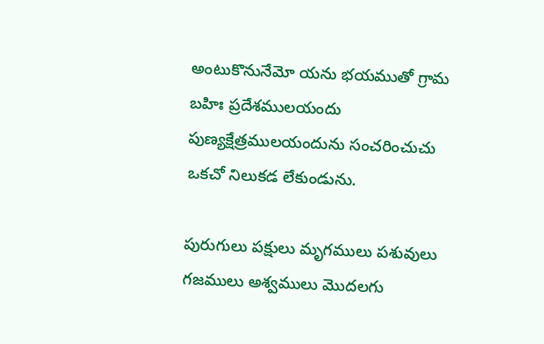అంటుకొనునేమో యను భయముతో గ్రామ బహిః ప్రదేశములయందు పుణ్యక్షేత్రములయందును సంచరించుచు ఒకచో నిలుకడ లేకుండును.

పురుగులు పక్షులు మృగములు పశువులు గజములు అశ్వములు మొదలగు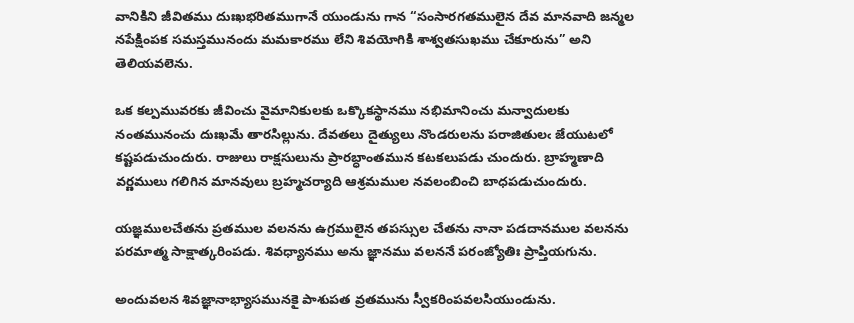వానికిని జీవితము దుఃఖభరితముగానే యుండును గాన “సంసారగతములైన దేవ మానవాది జన్మల నపేక్షింపక సమస్తమునందు మమకారము లేని శివయోగికి శాశ్వతసుఖము చేకూరును” అని తెలియవలెను.

ఒక కల్పమువరకు జీవించు వైమానికులకు ఒక్కొకస్థానము నభిమానించు మన్వాదులకు నంతమునంచు దుఃఖమే తారసిల్లును. దేవతలు దైత్యులు నొండరులను పరాజితులఁ జేయుటలో కష్టపడుచుందురు. రాజులు రాక్షసులును ప్రారబ్ధాంతమున కటకలుపడు చుందురు. బ్రాహ్మణాది వర్ణములు గలిగిన మానవులు బ్రహ్మచర్యాది ఆశ్రమముల నవలంబించి బాధపడుచుందురు.

యజ్ఞములచేతను ప్రతముల వలనను ఉగ్రములైన తపస్సుల చేతను నానా పడదానముల వలనను పరమాత్మ సాక్షాత్కరింపడు. శివధ్యానము అను జ్ఞానము వలననే పరంజ్యోతిః ప్రాప్తియగును.

అందువలన శివజ్ఞానాభ్యాసమునకై పాశుపత వ్రతమును స్వీకరింపవలసియుండును.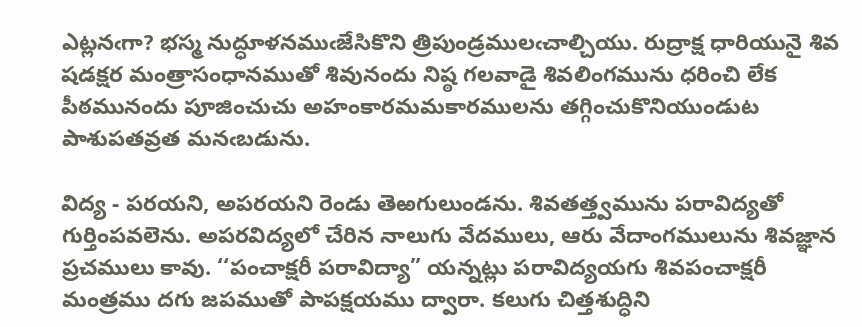ఎట్లనఁగా? భస్మ నుద్ధూళనముఁజేసికొని త్రిపుండ్రములఁచాల్చియు. రుద్రాక్ష ధారియునై శివ షడక్షర మంత్రాసంధానముతో శివునందు నిష్ఠ గలవాడై శివలింగమును ధరించి లేక పీఠమునందు పూజించుచు అహంకారమమకారములను తగ్గించుకొనియుండుట పాశుపతవ్రత మనఁబడును.

విద్య - పరయని, అపరయని రెండు తెఱగులుండను. శివతత్త్వమును పరావిద్యతో గుర్తింపవలెను. అపరవిద్యలో చేరిన నాలుగు వేదములు, ఆరు వేదాంగములును శివజ్ఞాన ప్రచములు కావు. ‘‘పంచాక్షరీ పరావిద్యా” యన్నట్లు పరావిద్యయగు శివపంచాక్షరీ మంత్రము దగు జపముతో పాపక్షయము ద్వారా. కలుగు చిత్తశుద్ధిని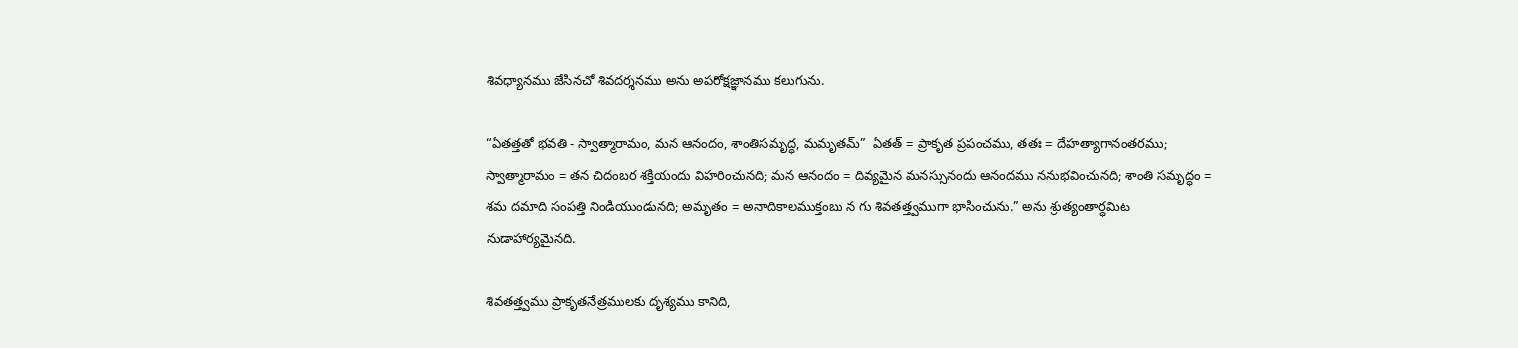శివధ్యానము జేసినచో శివదర్శనము అను అపరోక్షజ్ఞానము కలుగును.

“ఏతత్తతో భవతి - స్వాత్మారామం, మన ఆనందం, శాంతిసమృద్ధ, మమృతమ్”  ఏతత్ = ప్రాకృత ప్రపంచము, తతః = దేహత్యాగానంతరము; స్వాత్మారామం = తన చిదంబర శక్తియందు విహరించునది; మన ఆనందం = దివ్యమైన మనస్సునందు ఆనందము ననుభవించునది; శాంతి సమృద్ధం = శమ దమాది సంపత్తి నిండియుండునది; అమృతం = అనాదికాలముక్తంబు న గు శివతత్త్వముగా భాసించును.” అను శ్రుత్యంతార్ధమిట నుడాహార్యమైనది.

శివతత్త్వము ప్రాకృతనేత్రములకు దృశ్యము కానిది,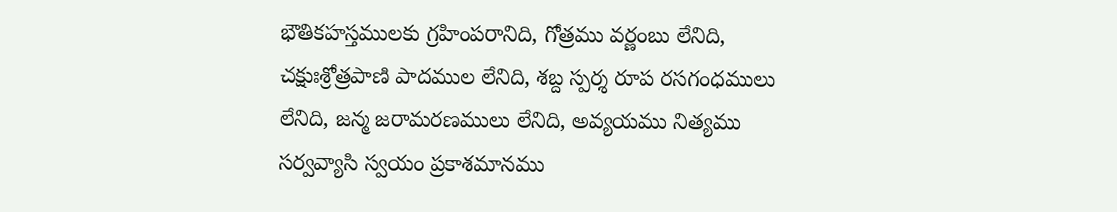భౌతికహస్తములకు గ్రహింపరానిది, గోత్రము వర్ణంబు లేనిది, చక్షుఃశ్రోత్రపాణి పాదముల లేనిది, శబ్ద స్పర్శ రూప రసగంధములు లేనిది, జన్మ జరామరణములు లేనిది, అవ్యయము నిత్యము సర్వవ్యాసి స్వయం ప్రకాశమానము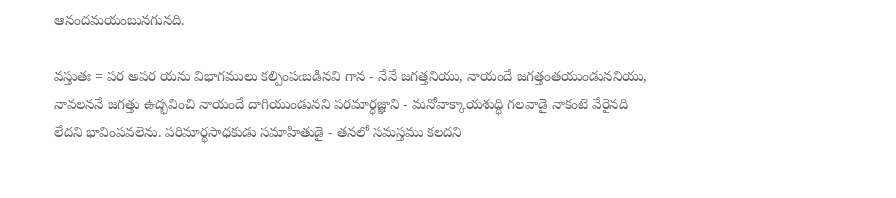ఆనందమయంబునగునది.

వస్తుతః = పర అపర యను విభాగములు కల్పింపఁబడినవి గాన - నేనే జగత్తనియు, నాయందే జగత్తంతయుండుననియు, నావలననే జగత్తు ఉద్భవించి నాయందే దాగియుండునని పరమార్ధజ్ఞాని - మనోవాక్కాయశుద్ధి గలవాడై నాకంటె వేరైనది లేదని భావింపవలెను. పరిమార్థసాధకుడు సమాహితుడై - తనలో సమస్తము కలదని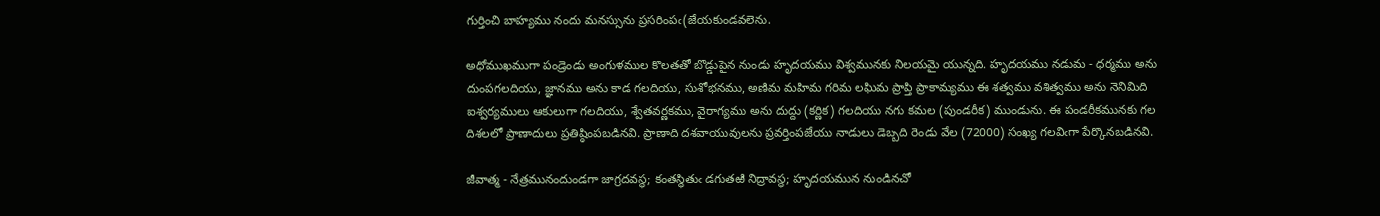గుర్తించి బాహ్యము నందు మనస్సును ప్రసరింపఁ(జేయకుండవలెను.

అధోముఖముగా పండ్రెండు అంగుళముల కొలతతో బొడ్డుపైన నుండు హృదయము విశ్వమునకు నిలయమై యున్నది. హృదయము నడుమ - ధర్మము అను దుంపగలదియు, జ్ఞానము అను కాడ గలదియు, సుశోభనము, అణిమ మహిమ గరిమ లఘిమ ప్రాప్తి ప్రాకామ్యము ఈ శత్వము వశిత్వము అను నెనిమిది ఐశ్వర్యములు ఆకులుగా గలదియు, శ్వేతవర్ణకము, వైరాగ్యము అను దుద్దు (కర్ణిక) గలదియు నగు కమల (పుండరీక) ముండును. ఈ పండరీకమునకు గల దిశలలో ప్రాణాదులు ప్రతిష్ఠింపబడినవి. ప్రాణాది దశవాయువులను ప్రవర్తింపజేయు నాడులు డెబ్బది రెండు వేల (72000) సంఖ్య గలవిఁగా పేర్కొనబడినవి.

జీవాత్మ - నేత్రమునందుండగా జాగ్రదవస్థ; కంతస్థితుఁ డగుతఱి నిద్రావస్థ; హృదయమున నుండినచో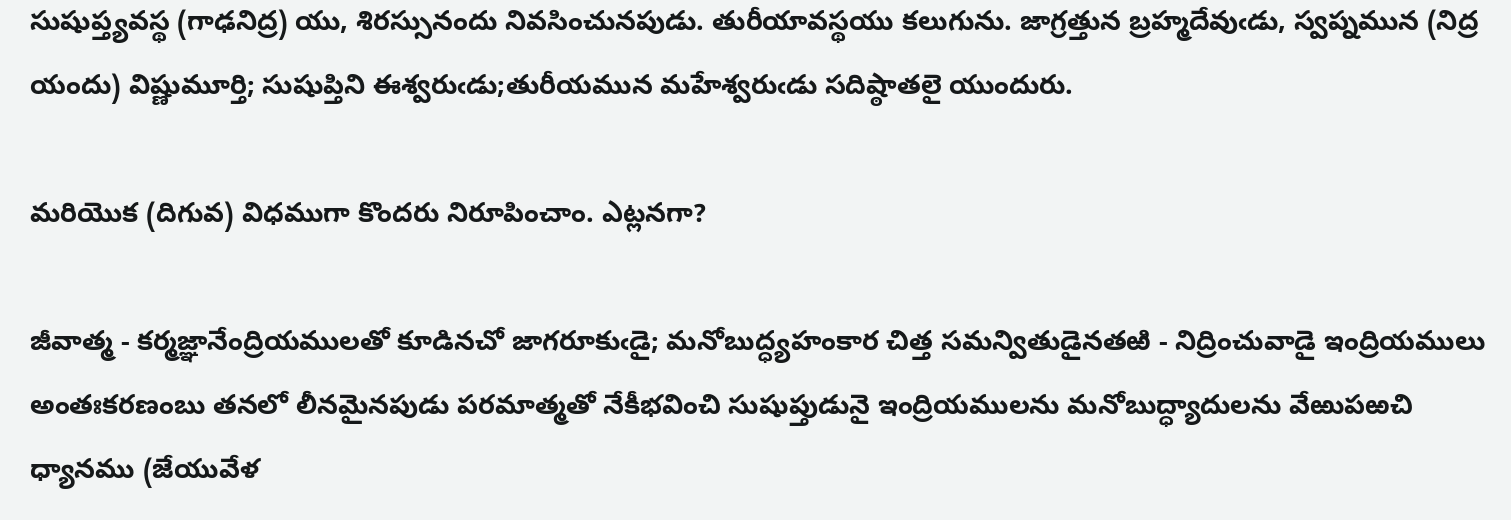సుషుప్త్యవస్థ (గాఢనిద్ర) యు, శిరస్సునందు నివసించునపుడు. తురీయావస్థయు కలుగును. జాగ్రత్తున బ్రహ్మదేవుఁడు, స్వప్నమున (నిద్ర యందు) విష్ణుమూర్తి; సుషుప్తిని ఈశ్వరుఁడు;తురీయమున మహేశ్వరుఁడు సదిష్ఠాతలై యుందురు.

మరియొక (దిగువ) విధముగా కొందరు నిరూపించాం. ఎట్లనగా?

జీవాత్మ - కర్మజ్ఞానేంద్రియములతో కూడినచో జాగరూకుఁడై; మనోబుద్ధ్యహంకార చిత్త సమన్వితుడైనతఱి - నిద్రించువాడై ఇంద్రియములు అంతఃకరణంబు తనలో లీనమైనపుడు పరమాత్మతో నేకీభవించి సుషుప్తుడునై ఇంద్రియములను మనోబుద్ధ్యాదులను వేఱుపఱచి ధ్యానము (జేయువేళ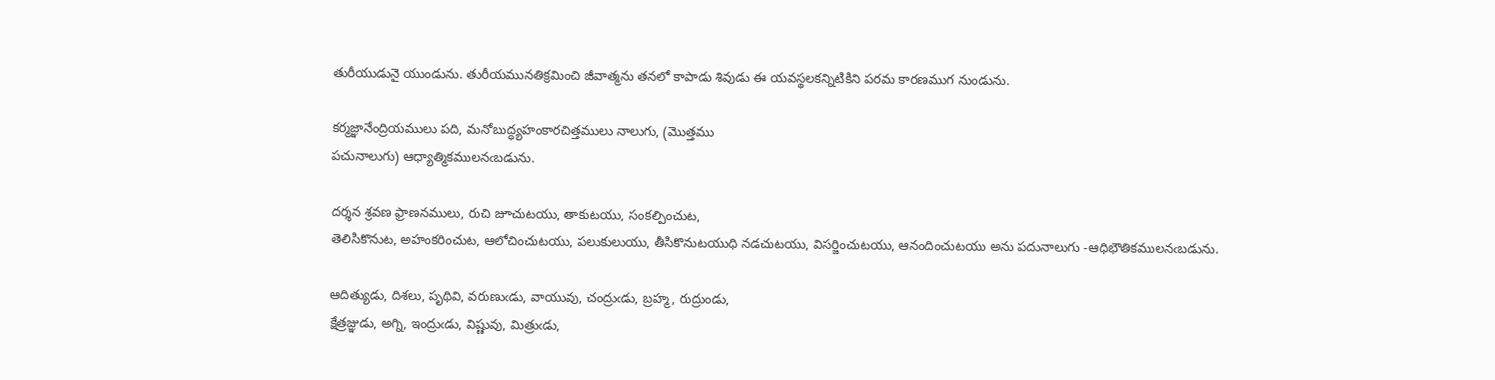తురీయుడునై యుండును. తురీయమునతిక్రమించి జీవాత్మను తనలో కాపాడు శివుడు ఈ యవస్థలకన్నిటికిని పరమ కారణముగ నుండును.

కర్మజ్ఞానేంద్రియములు పది, మనోబుద్ధ్యహంకారచిత్తములు నాలుగు, (మొత్తము
పచునాలుగు) ఆధ్యాత్మికములనఁబడును.

దర్శన శ్రవణ ఫ్రాణనములు, రుచి జూచుటయు, తాకుటయు, సంకల్పించుట,
తెలిసికొనుట, అహంకరించుట, ఆలోచించుటయు, పలుకులుయు, తీసికొనుటయుధి నడచుటయు, విసర్జించుటయు, ఆనందించుటయు అను పదునాలుగు -ఆధిభౌతికములనఁబడును.

ఆదిత్యుడు, దిశలు, పృథివి, వరుణుఁడు, వాయువు, చంద్రుఁడు, బ్రహ్మ, రుద్రుండు,
క్షేత్రజ్ఞుడు, అగ్ని, ఇంద్రుఁడు, విష్ణువు, మిత్రుఁడు,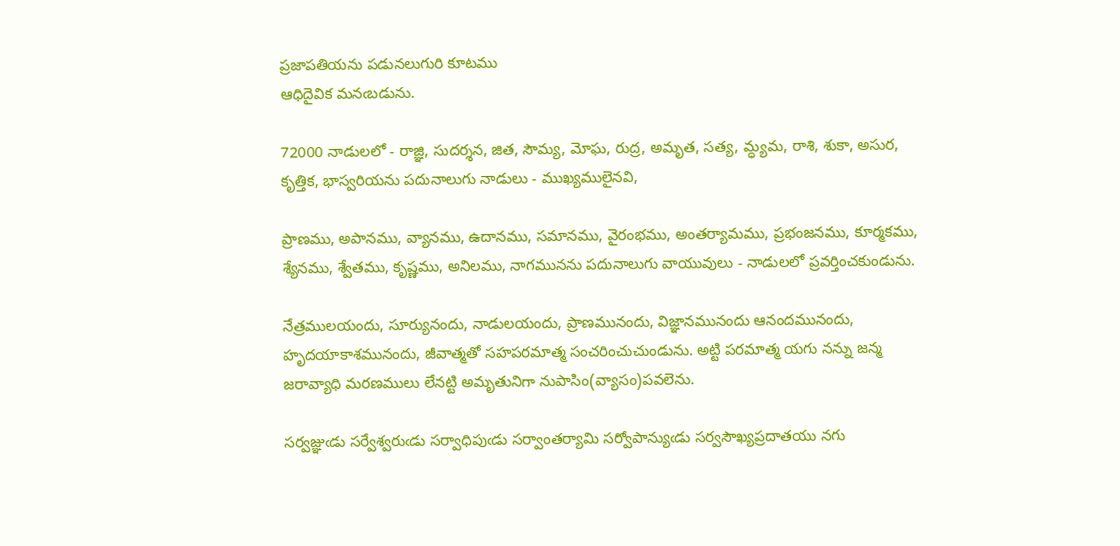ప్రజాపతియను పడునలుగురి కూటము
ఆధిదైవిక మనఁబడును.

72000 నాడులలో - రాజ్ఞి, సుదర్శన, జిత, సౌమ్య, మోఘ, రుద్ర, అమృత, సత్య, మ్ధ్యమ, రాశి, శుకా, అసుర, కృత్తిక, భాస్వరియను పదునాలుగు నాడులు - ముఖ్యములైనవి,

ప్రాణము, అపానము, వ్యానము, ఉదానము, సమానము, వైరంభము, అంతర్యామము, ప్రభంజనము, కూర్మకము, శ్యేనము, శ్వేతము, కృష్ణము, అనిలము, నాగమునను పదునాలుగు వాయువులు - నాడులలో ప్రవర్తించకుండును.

నేత్రములయందు, సూర్యునందు, నాడులయందు, ప్రాణమునందు, విజ్ఞానమునందు ఆనందమునందు, హృదయాకాశమునందు, జీవాత్మతో సహపరమాత్మ సంచరించుచుండును. అట్టి పరమాత్మ యగు నన్ను జన్మ జరావ్యాధి మరణములు లేనట్టి అమృతునిగా నుపాసిం(వ్యాసం)పవలెను.

సర్వజ్ఞుఁడు సర్వేశ్వరుఁడు సర్వాధిపుఁడు సర్వాంతర్యామి సర్వోపాన్యుఁడు సర్వసౌఖ్యప్రదాతయు నగు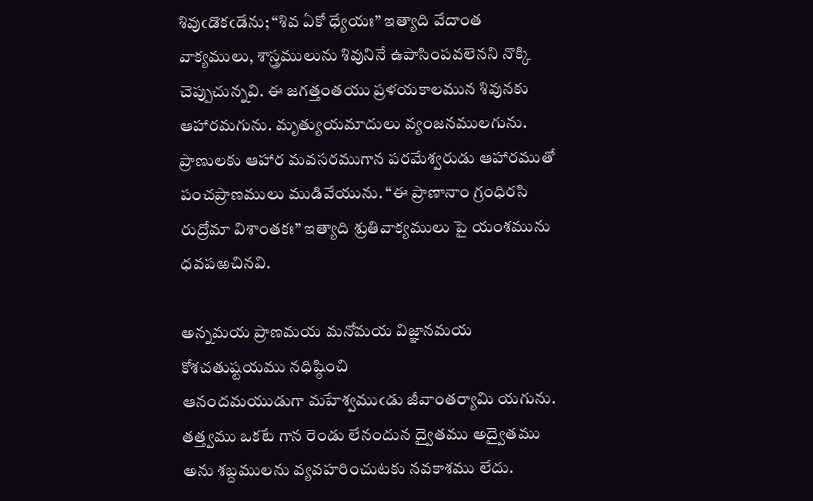శివుఁడొకఁడేను; “శివ ఏకో ధ్యేయః” ఇత్యాది వేదాంత వాక్యములు, శాస్త్రములును శివునినే ఉపాసింపవలెనని నొక్కి చెప్పుచున్నవి. ఈ జగత్తంతయు ప్రళయకాలమున శివునకు ఆహారమగును. మృత్యుయమాదులు వ్యంజనములగును. ప్రాణులకు ఆహార మవసరముగాన పరమేశ్వరుడు ఆహారముతో పంచప్రాణములు ముడివేయును. “ఈ ప్రాణానాం గ్రంధిరసి రుద్రోమా విశాంతకః” ఇత్యాది శ్రుతివాక్యములు పై యంశమును ధవపఱచినవి.

అన్నమయ ప్రాణమయ మనోమయ విజ్ఞానమయ కోశచతుష్టయము నధిష్ఠించి
ఆనందమయుడుగా మహేశ్వముఁడు జీవాంతర్యామి యగును. తత్త్వము ఒకటే గాన రెండు లేనందున ద్వైతము అద్వైతము అను శబ్దములను వ్యవహరించుటకు నవకాశము లేదు.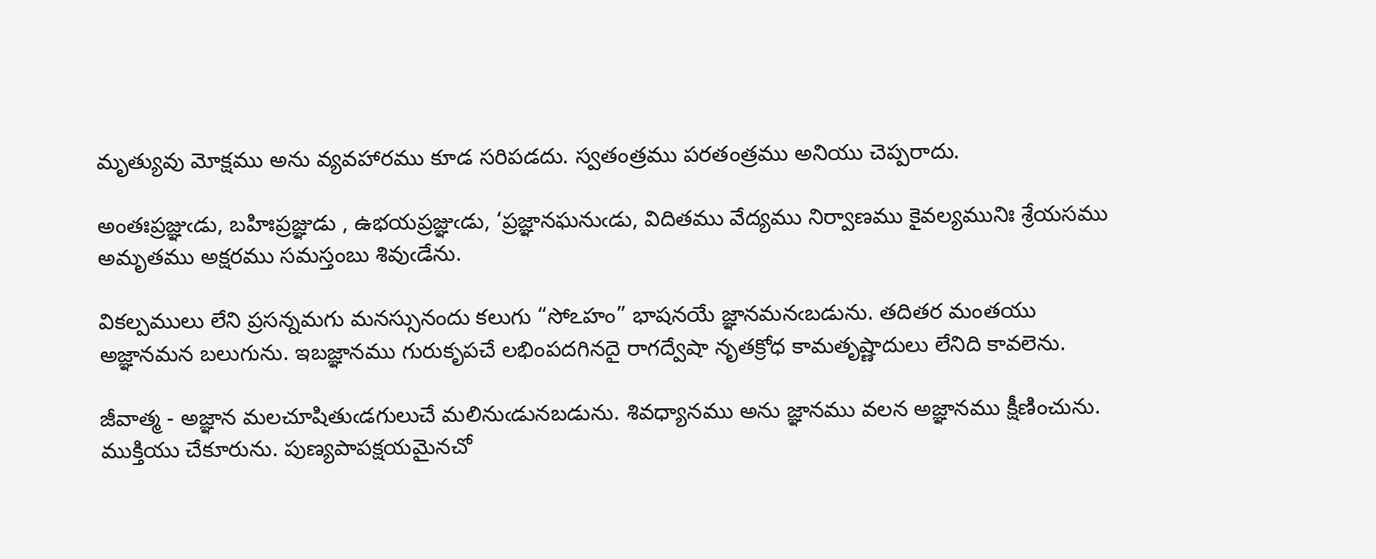మృత్యువు మోక్షము అను వ్యవహారము కూడ సరిపడదు. స్వతంత్రము పరతంత్రము అనియు చెప్పరాదు.

అంతఃప్రజ్ఞుఁడు, బహిఃప్రజ్ఞుడు , ఉభయప్రజ్ఞుఁడు, ‘ప్రజ్ఞానఘనుఁడు, విదితము వేద్యము నిర్వాణము కైవల్యమునిః శ్రేయసము అమృతము అక్షరము సమస్తంబు శివుఁడేను.

వికల్పములు లేని ప్రసన్నమగు మనస్సునందు కలుగు “సోఽహం” భాషనయే జ్ఞానమనఁబడును. తదితర మంతయు అజ్ఞానమన బలుగును. ఇబజ్ఞానము గురుకృపచే లభింపదగినదై రాగద్వేషా నృతక్రోధ కామతృష్ణాదులు లేనిది కావలెను.

జీవాత్మ - అజ్ఞాన మలచూషితుఁడగులుచే మలినుఁడునబడును. శివధ్యానము అను జ్ఞానము వలన అజ్ఞానము క్షీణించును. ముక్తియు చేకూరును. పుణ్యపాపక్షయమైనచో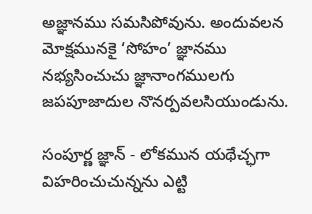అజ్ఞానము సమసిపోవును. అందువలన మోక్షమునకై ‘సోహం’ జ్ఞానము నభ్యసించుచు జ్ఞానాంగములగు జపపూజాదుల నొనర్పవలసియుండును.

సంపూర్ణ జ్ఞాన్ - లోకమున యథేచ్ఛగా విహరించుచున్నను ఎట్టి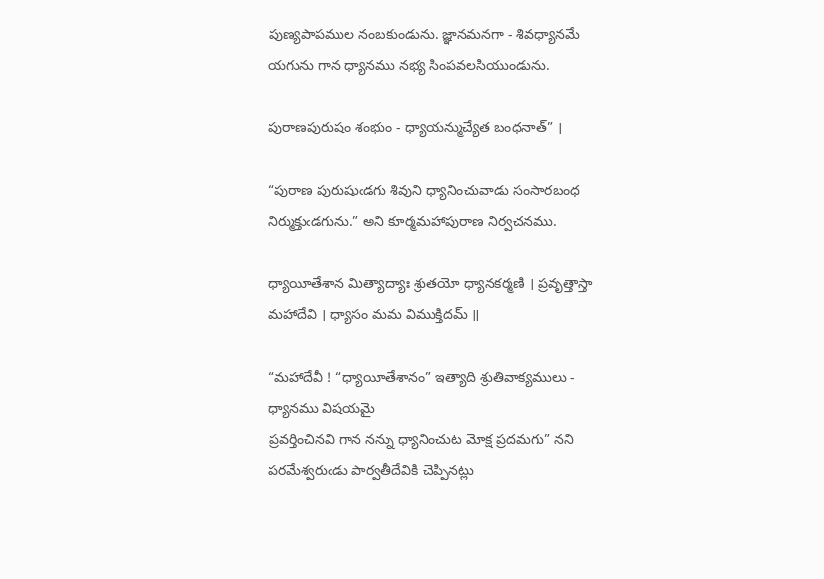పుణ్యపాపముల నంబకుండును. జ్ఞానమనగా - శివధ్యానమే యగును గాన ధ్యానము నభ్య సింపవలసియుండును.

పురాణపురుషం శంభుం - ధ్యాయన్ముచ్యేత బంధనాత్” ।

“పురాణ పురుషుఁడగు శివుని ధ్యానించువాడు సంసారబంధ నిర్ముక్తుఁడగును.” అని కూర్మమహాపురాణ నిర్వచనము.

ధ్యాయీతేశాన మిత్యాద్యాః శ్రుతయో ధ్యానకర్మణి । ప్రవృత్తాస్తా మహాదేవి । ధ్యాసం మమ విముక్తిదమ్ ॥

“మహాదేవీ ! “ధ్యాయీతేశానం” ఇత్యాది శ్రుతివాక్యములు - ధ్యానము విషయమై
ప్రవర్తించినవి గాన నన్ను ధ్యానించుట మోక్ష ప్రదమగు” నని పరమేశ్వరుఁడు పార్వతీదేవికి చెప్పినట్లు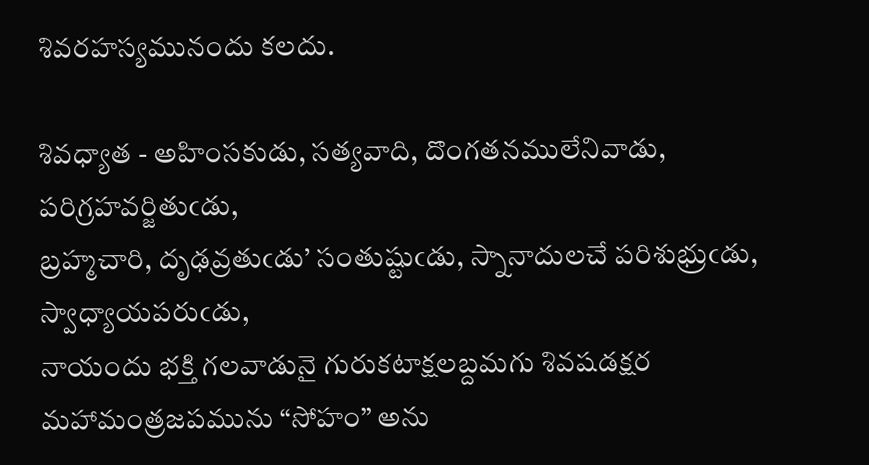శివరహస్యమునందు కలదు.

శివధ్యాత - అహింసకుడు, సత్యవాది, దొంగతనములేనివాడు, పరిగ్రహవర్జితుఁడు,
బ్రహ్మచారి, దృఢవ్రతుఁడు’ సంతుష్టుఁడు, స్నానాదులచే పరిశుభ్రుఁడు, స్వాధ్యాయపరుఁడు,
నాయందు భక్తి గలవాడునై గురుకటాక్షలబ్దమగు శివషడక్షర మహామంత్రజపమును “సోహం” అను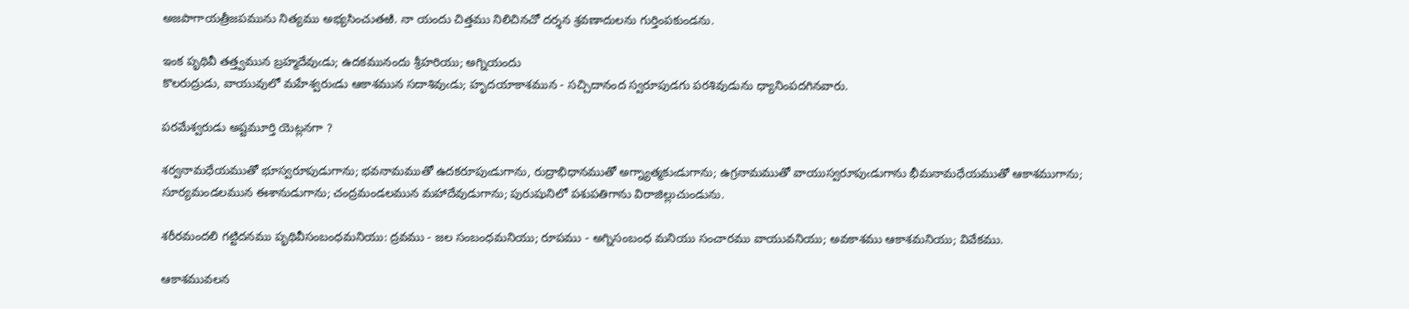అజపాగాయత్రీజపమును నిత్యము అభ్యసించుతఱి. నా యందు చిత్తము నిలిచినచో దర్శన శ్రవణాదులను గుర్తింపకుండను.

ఇంక పృథివీ తత్త్వమున బ్రహ్మదేవుఁడు; ఉదకమునందు శ్రీహరియు; అగ్నియందు
కొలరుద్రుడు, వాయువులో మహేశ్వరుఁడు ఆకాశమున సదాశివుఁడు; హృదయాకాశమున - సచ్చిదానంద స్వరూపుడగు పరశివుడును ధ్యానింపదగినవారు.

పరమేశ్వరుడు అష్టమూర్తి యెట్లనగా ?

శర్వనామధేయముతో భూస్వరూపుడుగాను; భవనామముతో ఉదకరూపుఁడుగాను, రుద్రాభిధానముతో అగ్న్యాత్మకుఁడుగాను; ఉగ్రనామముతో వాయుస్వరూపుఁడుగాను భీమనామధేయముతో ఆకాశముగాను; సూర్యమండలమున ఈశానుడుగాను; చంద్రమండలమున మహాదేవుడుగాను; పురుషునిలో పశుపతిగాను విరాజిల్లుచుండును.

శరీరమందలి గట్టిదనము పృథివీసంబంధమనియు: ద్రవము - జల సంబంధమనియు; రూపము - అగ్నిసంబంధ మనియు సంచారము వాయువనియు; అవకాశము ఆకాశమనియు; వివేకము.

ఆకాశమువలన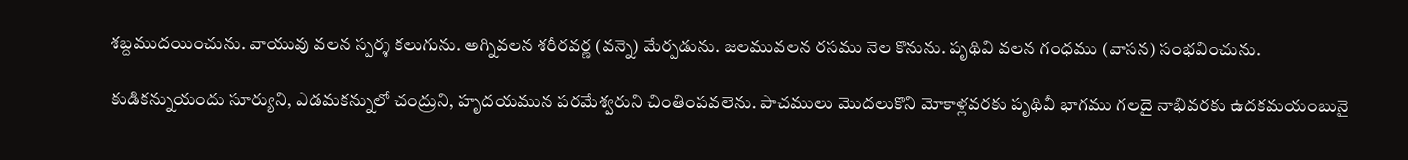శబ్దముదయించును. వాయువు వలన స్పర్శ కలుగును. అగ్నివలన శరీరవర్ణ (వన్నె) మేర్పడును. జలమువలన రసము నెల కొనును. పృథివి వలన గంధము (వాసన) సంభవించును.

కుడికన్నుయందు సూర్యుని, ఎడమకన్నులో చంద్రుని, హృదయమున పరమేశ్వరుని చింతింపవలెను. పాచములు మొదలుకొని మోకాళ్లవరకు పృథివీ భాగము గలదై నాభివరకు ఉదకమయంబునై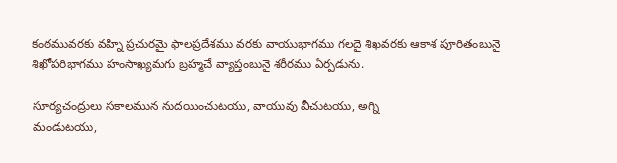కంఠమువరకు వహ్ని ప్రచురమై ఫాలప్రదేశము వరకు వాయుభాగము గలదై శిఖవరకు ఆకాశ పూరితంబునై శిఖోపరిభాగము హంసాఖ్యమగు బ్రహ్మచే వ్యాప్తంబునై శరీరము ఏర్పడును.

సూర్యచంద్రులు సకాలమున నుదయించుటయు, వాయువు వీచుటయు, అగ్ని
మండుటయు,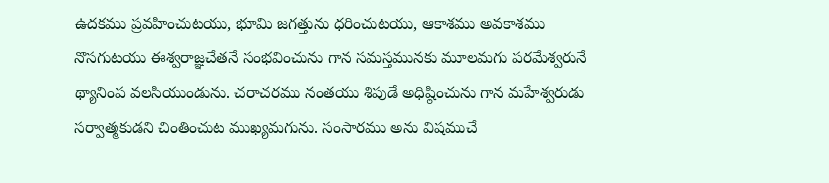ఉదకము ప్రవహించుటయు, భూమి జగత్తును ధరించుటయు, ఆకాశము అవకాశము నొసగుటయు ఈశ్వరాజ్ఞచేతనే సంభవించును గాన సమస్తమునకు మూలమగు పరమేశ్వరునే థ్యానింప వలసియుండును. చరాచరము నంతయు శిపుడే అధిష్ఠించును గాన మహేశ్వరుడు సర్వాత్మకుడని చింతించుట ముఖ్యమగును. సంసారము అను విషముచే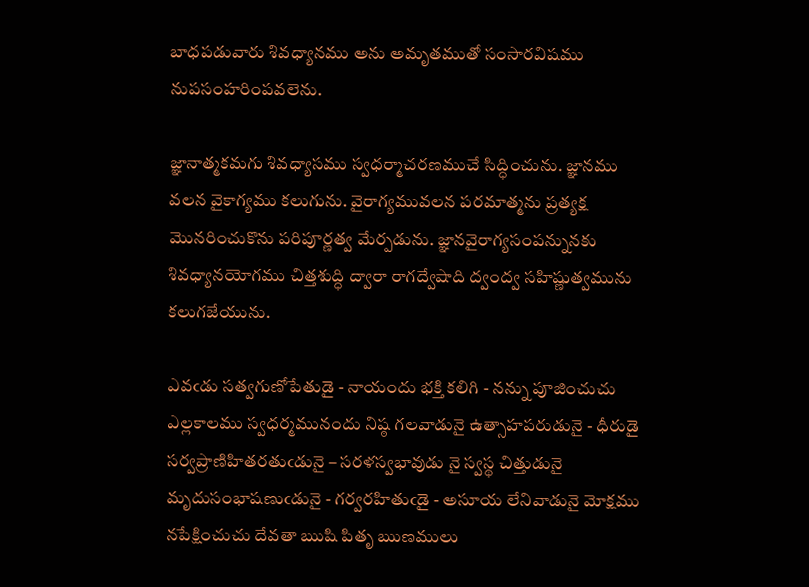బాధపడువారు శివధ్యానము అను అమృతముతో సంసారవిషము నుపసంహరింపవలెను.

జ్ఞానాత్మకమగు శివధ్యాసము స్వధర్మాచరణముచే సిద్ధించును. జ్ఞానము వలన వైకాగ్యము కలుగును. వైరాగ్యమువలన పరమాత్మను ప్రత్యక్ష మొనరించుకొను పరిపూర్ణత్వ మేర్పడును. జ్ఞానవైరాగ్యసంపన్నునకు శివధ్యానయోగము చిత్తశుద్ధి ద్వారా రాగద్వేషాది ద్వంద్వ సహిష్ణుత్వమును కలుగజేయును.

ఎవఁడు సత్వగుణోపేతుడై - నాయందు భక్తి కలిగి - నన్ను పూజించుచు ఎల్లకాలము స్వధర్మమునందు నిష్ఠ గలవాడునై ఉత్సాహపరుడునై - ధీరుడై సర్వప్రాణిహితరతుఁడునై – సరళస్వభావుడు నై స్వస్థ చిత్తుడునై మృదుసంభాషణుఁడునై - గర్వరహితుఁడై - అసూయ లేనివాడునై మోక్షము నపేక్షించుచు దేవతా ఋషి పితృ ఋణములు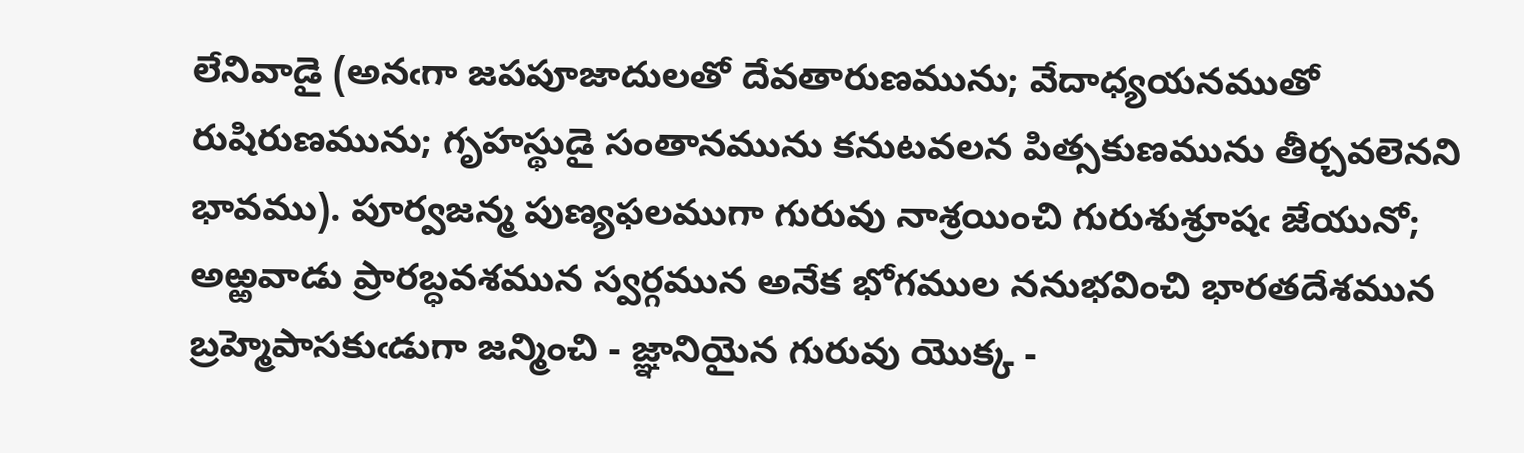లేనివాడై (అనఁగా జపపూజాదులతో దేవతారుణమును; వేదాధ్యయనముతో రుషిరుణమును; గృహస్థుడై సంతానమును కనుటవలన పిత్సకుణమును తీర్చవలెనని భావము). పూర్వజన్మ పుణ్యఫలముగా గురువు నాశ్రయించి గురుశుశ్రూషఁ జేయునో; అఱ్ఱవాడు ప్రారబ్ధవశమున స్వర్గమున అనేక భోగముల ననుభవించి భారతదేశమున బ్రహ్మెపాసకుఁడుగా జన్మించి - జ్ఞానియైన గురువు యొక్క -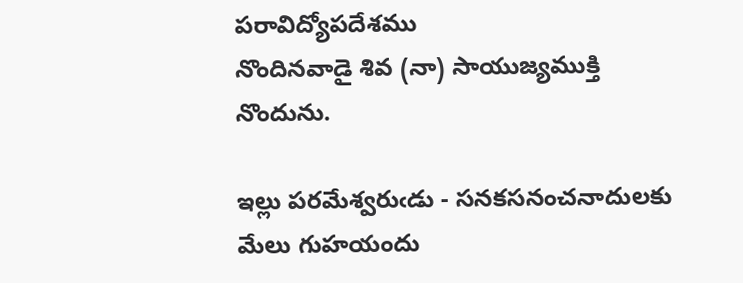పరావిద్యోపదేశము
నొందినవాడై శివ (నా) సాయుజ్యముక్తి నొందును.

ఇల్లు పరమేశ్వరుఁడు - సనకసనంచనాదులకు మేలు గుహయందు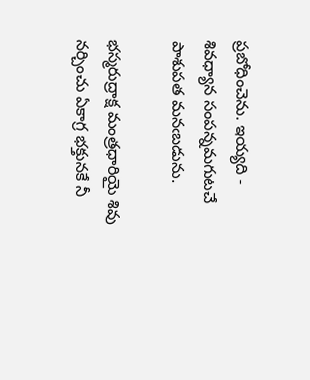ప్రబోధించెను. ఇయ్యది - శివధ్యాన సంపన్నమగుటచే పాశుపత మనఁబడును.

భస్మరుద్రాక్ష మంత్రధారియై శివు నర్చించు ఏకాగ్ర భక్తునకే నీ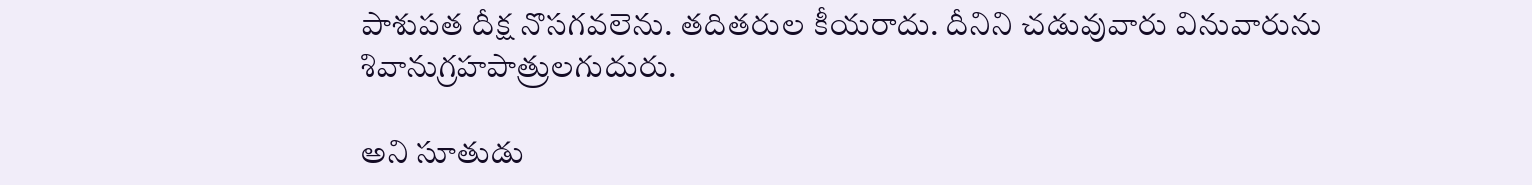పాశుపత దీక్ష నొసగవలెను. తదితరుల కీయరాదు. దీనిని చడువువారు వినువారును శివానుగ్రహపాత్రులగుదురు.

అని సూతుడు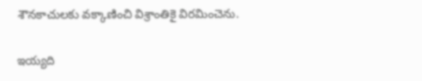శౌనకాచులకు వక్కాణించి విశ్రాంతికై విరమించెను.

ఇయ్యది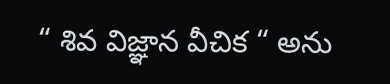“ శివ విజ్ఞాన వీచిక “ అను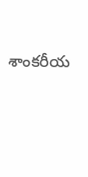శాంకరీయ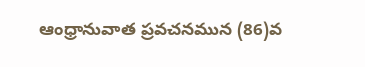ఆంధ్రానువాత ప్రవచనమున (86)వ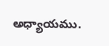అధ్యాయము.